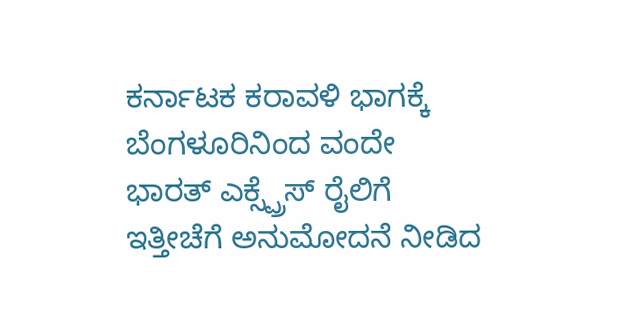ಕರ್ನಾಟಕ ಕರಾವಳಿ ಭಾಗಕ್ಕೆ ಬೆಂಗಳೂರಿನಿಂದ ವಂದೇ ಭಾರತ್ ಎಕ್ಸ್ಪ್ರೆಸ್ ರೈಲಿಗೆ ಇತ್ತೀಚೆಗೆ ಅನುಮೋದನೆ ನೀಡಿದ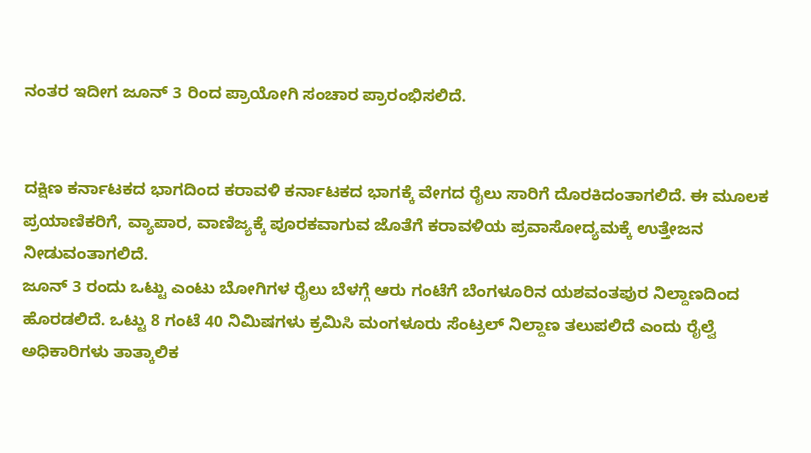ನಂತರ ಇದೀಗ ಜೂನ್ 3 ರಿಂದ ಪ್ರಾಯೋಗಿ ಸಂಚಾರ ಪ್ರಾರಂಭಿಸಲಿದೆ.


ದಕ್ಷಿಣ ಕರ್ನಾಟಕದ ಭಾಗದಿಂದ ಕರಾವಳಿ ಕರ್ನಾಟಕದ ಭಾಗಕ್ಕೆ ವೇಗದ ರೈಲು ಸಾರಿಗೆ ದೊರಕಿದಂತಾಗಲಿದೆ. ಈ ಮೂಲಕ ಪ್ರಯಾಣಿಕರಿಗೆ, ವ್ಯಾಪಾರ, ವಾಣಿಜ್ಯಕ್ಕೆ ಪೂರಕವಾಗುವ ಜೊತೆಗೆ ಕರಾವಳಿಯ ಪ್ರವಾಸೋದ್ಯಮಕ್ಕೆ ಉತ್ತೇಜನ ನೀಡುವಂತಾಗಲಿದೆ.
ಜೂನ್ 3 ರಂದು ಒಟ್ಟು ಎಂಟು ಬೋಗಿಗಳ ರೈಲು ಬೆಳಗ್ಗೆ ಆರು ಗಂಟೆಗೆ ಬೆಂಗಳೂರಿನ ಯಶವಂತಪುರ ನಿಲ್ದಾಣದಿಂದ ಹೊರಡಲಿದೆ. ಒಟ್ಟು 8 ಗಂಟೆ 40 ನಿಮಿಷಗಳು ಕ್ರಮಿಸಿ ಮಂಗಳೂರು ಸೆಂಟ್ರಲ್ ನಿಲ್ದಾಣ ತಲುಪಲಿದೆ ಎಂದು ರೈಲ್ವೆ ಅಧಿಕಾರಿಗಳು ತಾತ್ಕಾಲಿಕ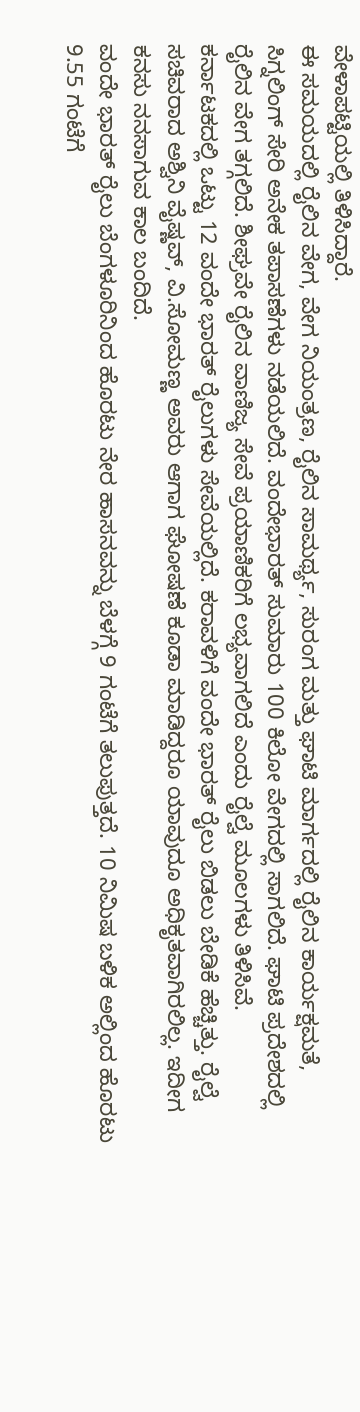ವೇಳಾಪಟ್ಟಿಯಲ್ಲಿ ತಿಳಿಸಿದ್ದಾರೆ.
ಈ ಸಮಯದಲ್ಲಿ ರೈಲಿನ ವೇಗ, ವೇಗ ನಿಯಂತ್ರಣ, ರೈಲಿನ ಸಾಮರ್ಥ್ಯ, ಸುರಂಗ ಮತ್ತು ಘಾಟಿ ಮಾರ್ಗದಲ್ಲಿ ರೈಲಿನ ಕಾರ್ಯಕ್ಷಮತೆ, ಸಿಗ್ನಲಿಂಗ್ ಸೇರಿ ಅನೇಕ ತಪಾಸಣೆಗಳು ನಡೆಯಲಿದೆ. ವಂದೇಭಾರತ್ ಸುಮಾರು 100 ಕಿಲೋ ವೇಗದಲ್ಲಿ ಸಾಗಲಿದೆ. ಘಾಟಿ ಪ್ರದೇಶದಲ್ಲಿ ರೈಲಿನ ವೇಗ ತಗ್ಗಲಿದೆ. ಶೀಘ್ರವೇ ರೈಲಿನ ವಾಣಿಜ್ಯ ಸೇವೆ ಪ್ರಯಾಣಿಕರಿಗೆ ಲಭ್ಯವಾಗಲಿದೆ ಎಂದು ರೈಲ್ವೆ ಮೂಲಗಳು ತಿಳಿಸಿವೆ.
ಕರ್ನಾಟಕದಲ್ಲಿ ಒಟ್ಟು 12 ವಂದೇ ಭಾರತ್ ರೈಲುಗಳು ಸೇವೆಯಲ್ಲಿದೆ. ಕರಾವಳಿಗೆ ವಂದೇ ಭಾರತ್ ರೈಲು ಬಿಡಲು ಬೇಡಿಕೆ ಹೆಚ್ಚಿತ್ತು. ರೈಲ್ವೆ ಸಚಿವರಾದ ಅಶ್ವಿನಿ ವೈಷ್ಣವ್, ವಿ.ಸೋಮಣ್ಣ ಅವರು ಆಗಾಗ ಘೋಷಣೆ ಕೂಡಾ ಮಾಡಿದ್ದರೂ ಯಾವುದೂ ಅಧಿಕೃತವಾಗಿರಲಿಲ್ಲ. ಇದೀಗ ಕನಸು ನನಸಾಗುವ ಕಾಲ ಬಂದಿದೆ.
ವಂದೇ ಭಾರತ್ ರೈಲು ಬೆಂಗಳೂರಿನಿಂದ ಹೊರಟು ನೇರ ಹಾಸನವನ್ನು ಬೆಳಗ್ಗೆ 9 ಗಂಟೆಗೆ ತಲುಪುತ್ತದೆ. 10 ನಿಮಿಷ ಬಳಿಕ ಅಲ್ಲಿಂದ ಹೊರಟು 9.55 ಗಂಟೆಗೆ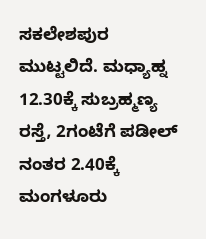ಸಕಲೇಶಪುರ ಮುಟ್ಟಲಿದೆ. ಮಧ್ಯಾಹ್ನ 12.30ಕ್ಕೆ ಸುಬ್ರಹ್ಮಣ್ಯ ರಸ್ತೆ, 2ಗಂಟೆಗೆ ಪಡೀಲ್ ನಂತರ 2.40ಕ್ಕೆ ಮಂಗಳೂರು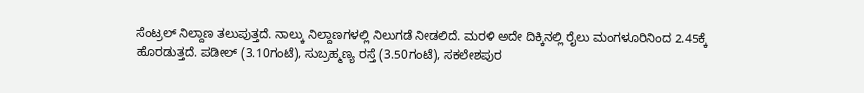ಸೆಂಟ್ರಲ್ ನಿಲ್ದಾಣ ತಲುಪುತ್ತದೆ. ನಾಲ್ಕು ನಿಲ್ದಾಣಗಳಲ್ಲಿ ನಿಲುಗಡೆ ನೀಡಲಿದೆ. ಮರಳಿ ಅದೇ ದಿಕ್ಕಿನಲ್ಲಿ ರೈಲು ಮಂಗಳೂರಿನಿಂದ 2.45ಕ್ಕೆ ಹೊರಡುತ್ತದೆ. ಪಡೀಲ್ (3.10ಗಂಟೆ), ಸುಬ್ರಹ್ಮಣ್ಯ ರಸ್ತೆ (3.50ಗಂಟೆ), ಸಕಲೇಶಪುರ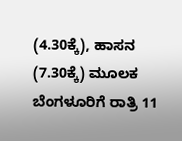(4.30ಕ್ಕೆ), ಹಾಸನ (7.30ಕ್ಕೆ) ಮೂಲಕ ಬೆಂಗಳೂರಿಗೆ ರಾತ್ರಿ 11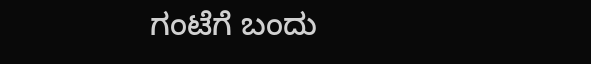ಗಂಟೆಗೆ ಬಂದು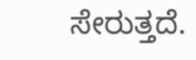ಸೇರುತ್ತದೆ.